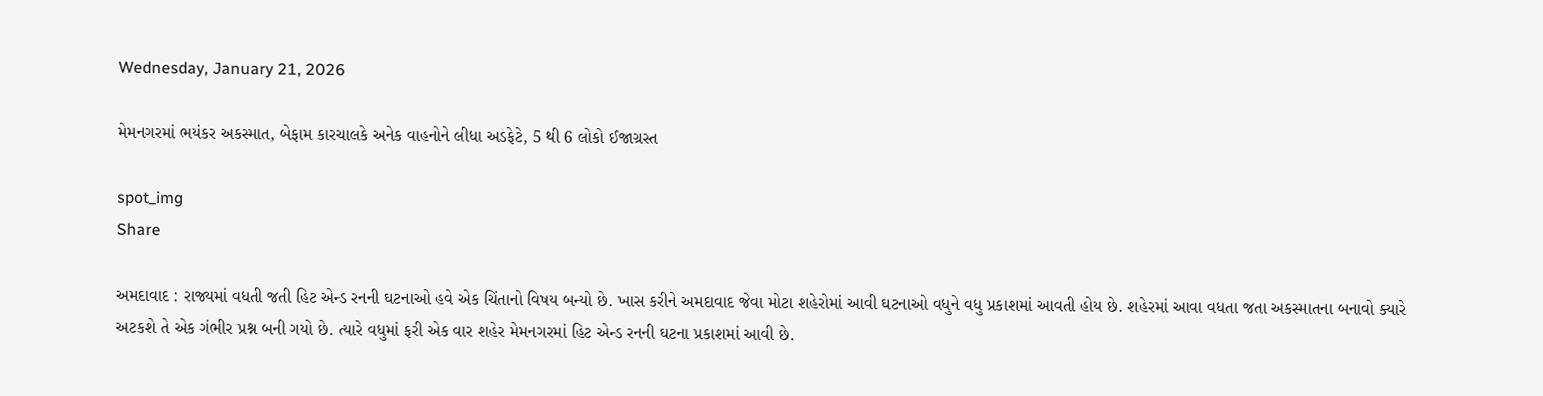Wednesday, January 21, 2026

મેમનગરમાં ભયંકર અકસ્માત, બેફામ કારચાલકે અનેક વાહનોને લીધા અડફેટે, 5 થી 6 લોકો ઈજાગ્રસ્ત

spot_img
Share

અમદાવાદ : રાજ્યમાં વધતી જતી હિટ એન્ડ રનની ઘટનાઓ હવે એક ચિંતાનો વિષય બન્યો છે. ખાસ કરીને અમદાવાદ જેવા મોટા શહેરોમાં આવી ઘટનાઓ વધુને વધુ પ્રકાશમાં આવતી હોય છે. શહેરમાં આવા વધતા જતા અકસ્માતના બનાવો ક્યારે અટકશે તે એક ગંભીર પ્રશ્ન બની ગયો છે. ત્યારે વધુમાં ફરી એક વાર શહેર મેમનગરમાં હિટ એન્ડ રનની ઘટના પ્રકાશમાં આવી છે.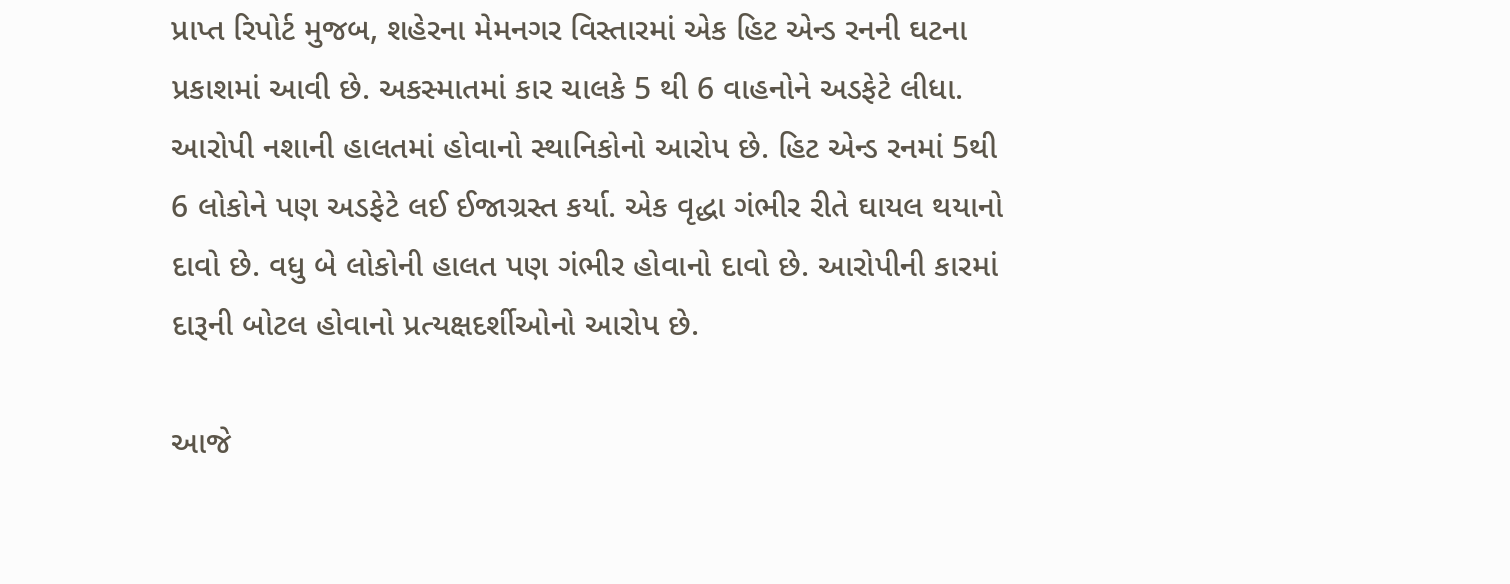પ્રાપ્ત રિપોર્ટ મુજબ, શહેરના મેમનગર વિસ્તારમાં એક હિટ એન્ડ રનની ઘટના પ્રકાશમાં આવી છે. અકસ્માતમાં કાર ચાલકે 5 થી 6 વાહનોને અડફેટે લીધા. આરોપી નશાની હાલતમાં હોવાનો સ્થાનિકોનો આરોપ છે. હિટ એન્ડ રનમાં 5થી 6 લોકોને પણ અડફેટે લઈ ઈજાગ્રસ્ત કર્યા. એક વૃદ્ધા ગંભીર રીતે ઘાયલ થયાનો દાવો છે. વધુ બે લોકોની હાલત પણ ગંભીર હોવાનો દાવો છે. આરોપીની કારમાં દારૂની બોટલ હોવાનો પ્રત્યક્ષદર્શીઓનો આરોપ છે.

આજે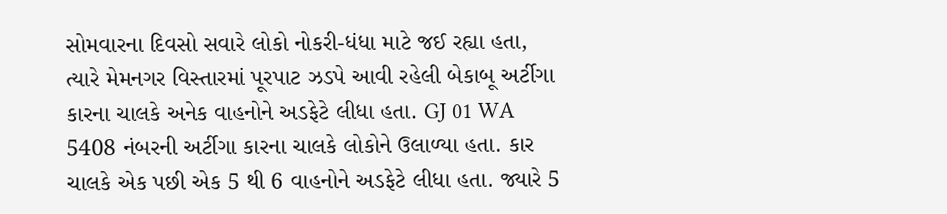સોમવારના દિવસો સવારે લોકો નોકરી-ધંધા માટે જઈ રહ્યા હતા, ત્યારે મેમનગર વિસ્તારમાં પૂરપાટ ઝડપે આવી રહેલી બેકાબૂ અર્ટીગા કારના ચાલકે અનેક વાહનોને અડફેટે લીધા હતા. GJ 01 WA 5408 નંબરની અર્ટીગા કારના ચાલકે લોકોને ઉલાળ્યા હતા. કાર ચાલકે એક પછી એક 5 થી 6 વાહનોને અડફેટે લીધા હતા. જ્યારે 5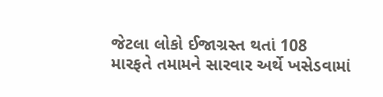જેટલા લોકો ઈજાગ્રસ્ત થતાં 108 મારફતે તમામને સારવાર અર્થે ખસેડવામાં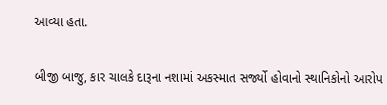આવ્યા હતા.

બીજી બાજુ, કાર ચાલકે દારૂના નશામાં અકસ્માત સર્જ્યો હોવાનો સ્થાનિકોનો આરોપ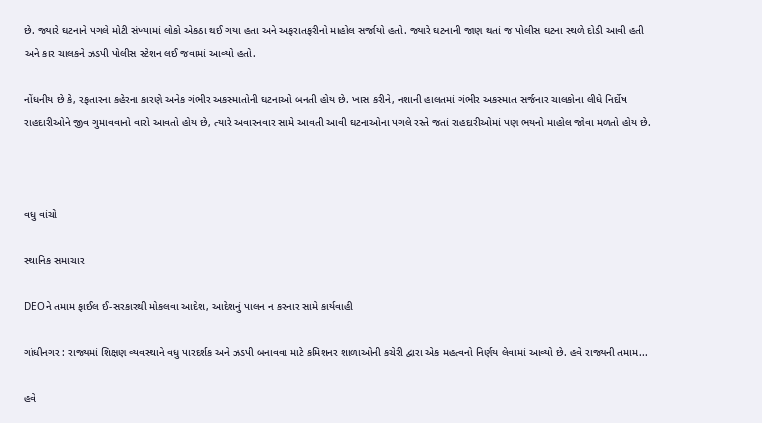છે. જ્યારે ઘટનાને પગલે મોટી સંખ્યામાં લોકો એકઠા થઈ ગયા હતા અને અફરાતફરીનો માહોલ સર્જાયો હતો. જ્યારે ઘટનાની જાણ થતાં જ પોલીસ ઘટના સ્થળે દોડી આવી હતી અને કાર ચાલકને ઝડપી પોલીસ સ્ટેશન લઈ જવામાં આવ્યો હતો.

નોંધનીય છે કે, રફતારના કહેરના કારણે અનેક ગંભીર અકસ્માતોની ઘટનાઓ બનતી હોય છે. ખાસ કરીને, નશાની હાલતમાં ગંભીર અકસ્માત સર્જનાર ચાલકોના લીધે નિર્દોષ રાહદારીઓને જીવ ગુમાવવાનો વારો આવતો હોય છે, ત્યારે અવારનવાર સામે આવતી આવી ઘટનાઓના પગલે રસ્તે જતાં રાહદારીઓમાં પણ ભયનો માહોલ જોવા મળતો હોય છે.



વધુ વાંચો

સ્થાનિક સમાચાર

DEOને તમામ ફાઈલ ઈ-સરકારથી મોકલવા આદેશ, આદેશનું પાલન ન કરનાર સામે કાર્યવાહી

ગાંધીનગર : રાજ્યમાં શિક્ષણ વ્યવસ્થાને વધુ પારદર્શક અને ઝડપી બનાવવા માટે કમિશનર શાળાઓની કચેરી દ્વારા એક મહત્વનો નિર્ણય લેવામાં આવ્યો છે. હવે રાજ્યની તમામ...

હવે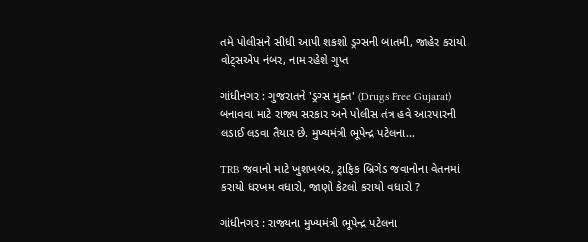તમે પોલીસને સીધી આપી શકશો ડ્રગ્સની બાતમી, જાહેર કરાયો વોટ્સએપ નંબર, નામ રહેશે ગુપ્ત

ગાંધીનગર : ગુજરાતને 'ડ્રગ્સ મુક્ત' (Drugs Free Gujarat) બનાવવા માટે રાજ્ય સરકાર અને પોલીસ તંત્ર હવે આરપારની લડાઈ લડવા તૈયાર છે. મુખ્યમંત્રી ભૂપેન્દ્ર પટેલના...

TRB જવાનો માટે ખુશખબર, ટ્રાફિક બ્રિગેડ જવાનોના વેતનમાં કરાયો ધરખમ વધારો, જાણો કેટલો કરાયો વધારો ?

ગાંધીનગર : રાજ્યના મુખ્યમંત્રી ભૂપેન્દ્ર પટેલના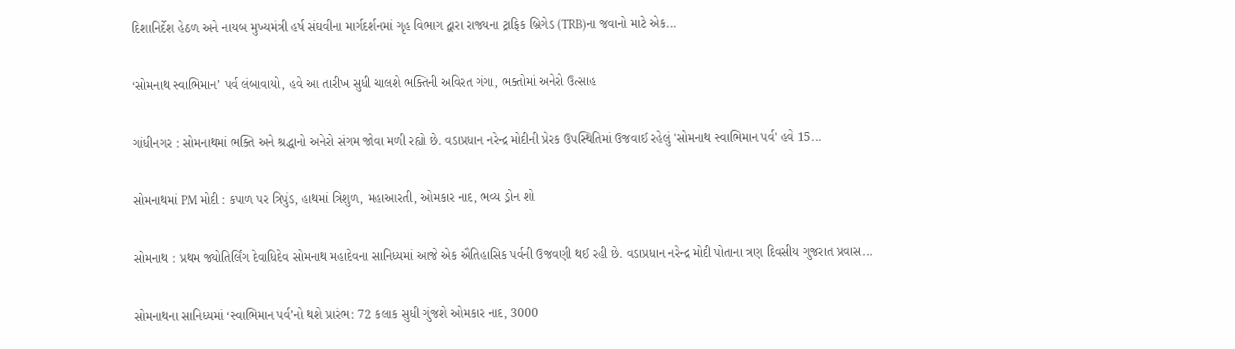દિશાનિર્દેશ હેઠળ અને નાયબ મુખ્યમંત્રી હર્ષ સંઘવીના માર્ગદર્શનમાં ગૃહ વિભાગ દ્વારા રાજ્યના ટ્રાફિક બ્રિગેડ (TRB)ના જવાનો માટે એક...

‘સોમનાથ સ્વાભિમાન’ પર્વ લંબાવાયો, હવે આ તારીખ સુધી ચાલશે ભક્તિની અવિરત ગંગા, ભક્તોમાં અનેરો ઉત્સાહ

ગાંધીનગર : સોમનાથમાં ભક્તિ અને શ્રદ્ધાનો અનેરો સંગમ જોવા મળી રહ્યો છે. વડાપ્રધાન નરેન્દ્ર મોદીની પ્રેરક ઉપસ્થિતિમાં ઉજવાઈ રહેલું 'સોમનાથ સ્વાભિમાન પર્વ' હવે 15...

સોમનાથમાં PM મોદી : કપાળ પર ત્રિપુંડ, હાથમાં ત્રિશુળ, મહાઆરતી, ઓમકાર નાદ, ભવ્ય ડ્રોન શો

સોમનાથ : પ્રથમ જ્યોતિર્લિંગ દેવાધિદેવ સોમનાથ મહાદેવના સાનિધ્યમાં આજે એક ઐતિહાસિક પર્વની ઉજવણી થઈ રહી છે. વડાપ્રધાન નરેન્દ્ર મોદી પોતાના ત્રણ દિવસીય ગુજરાત પ્રવાસ...

સોમનાથના સાનિધ્યમાં ‘સ્વાભિમાન પર્વ’નો થશે પ્રારંભ: 72 કલાક સુધી ગુંજશે ઓમકાર નાદ, 3000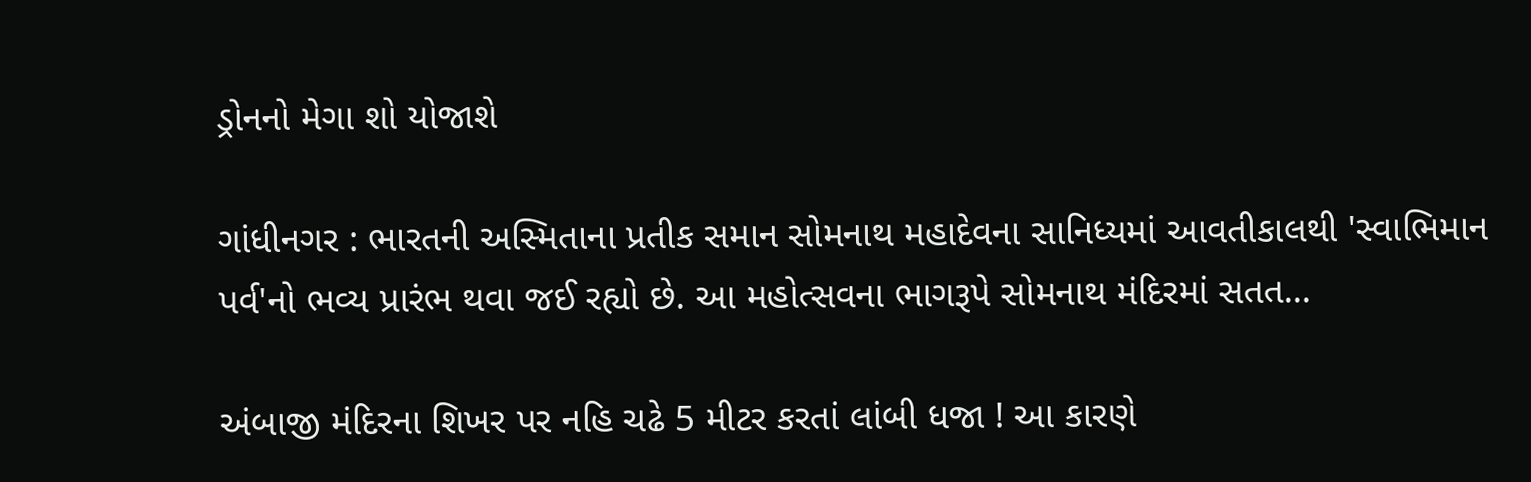ડ્રોનનો મેગા શો યોજાશે

ગાંધીનગર : ભારતની અસ્મિતાના પ્રતીક સમાન સોમનાથ મહાદેવના સાનિધ્યમાં આવતીકાલથી 'સ્વાભિમાન પર્વ'નો ભવ્ય પ્રારંભ થવા જઈ રહ્યો છે. આ મહોત્સવના ભાગરૂપે સોમનાથ મંદિરમાં સતત...

અંબાજી મંદિરના શિખર પર નહિ ચઢે 5 મીટર કરતાં લાંબી ધજા ! આ કારણે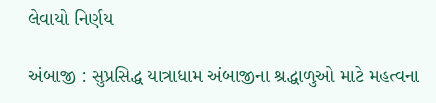લેવાયો નિર્ણય

અંબાજી : સુપ્રસિદ્ધ યાત્રાધામ અંબાજીના શ્રદ્ધાળુઓ માટે મહત્વના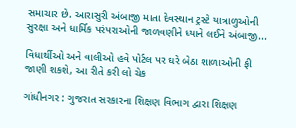સમાચાર છે. આરાસુરી અંબાજી માતા દેવસ્થાન ટ્રસ્ટે યાત્રાળુઓની સુરક્ષા અને ધાર્મિક પરંપરાઓની જાળવણીને ધ્યાને લઈને અંબાજી...

વિધાર્થીઓ અને વાલીઓ હવે પોર્ટલ પર ઘરે બેઠા શાળાઓની ફી જાણી શકશે, આ રીતે કરી લો ચેક

ગાંધીનગર : ગુજરાત સરકારના શિક્ષણ વિભાગ દ્વારા શિક્ષણ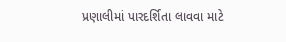પ્રણાલીમાં પારદર્શિતા લાવવા માટે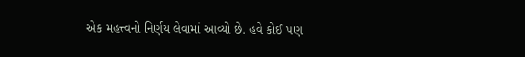એક મહત્ત્વનો નિર્ણય લેવામાં આવ્યો છે. હવે કોઈ પણ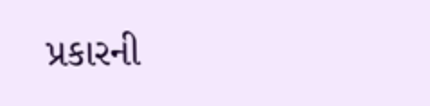પ્રકારની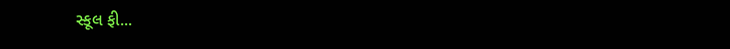સ્કૂલ ફી...